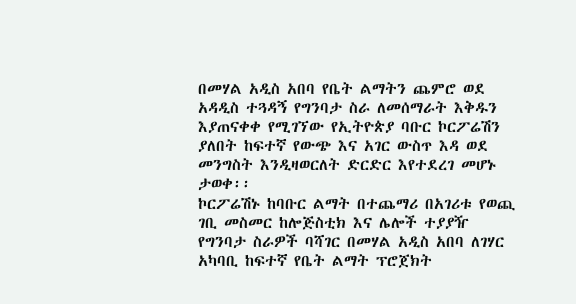በመሃል አዲስ አበባ የቤት ልማትን ጨምሮ ወደ አዳዲስ ተጓዳኝ የግንባታ ስራ ለመሰማራት እቅዱን እያጠናቀቀ የሚገኘው የኢትዮጵያ ባቡር ኮርፖሬሽን ያለበት ከፍተኛ የውጭ እና አገር ውስጥ እዳ ወደ መንግስት እንዲዛወርለት ድርድር እየተደረገ መሆኑ ታወቀ፡፡
ኮርፖሬሽኑ ከባቡር ልማት በተጨማሪ በአገሪቱ የወጪ ገቢ መስመር ከሎጅስቲክ እና ሌሎች ተያያዥ የግንባታ ስራዎች ባሻገር በመሃል አዲስ አበባ ለገሃር አካባቢ ከፍተኛ የቤት ልማት ፕሮጀክት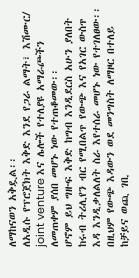ለማከናወን አቅዷል፡፡
ለአዲሱ የፕሮጀክት እቅድ እንደ የጋራ ልማት፣ እሽሙር/ joint venture እና ሌሎች የተለያዩ አማራጮችን ለመጠቀም ያሰበ መሆኑ ነው የተጠቆመው፡፡
ሆኖም ይህ ግዙፍ እቅድ ከግብ እንዲደርስ አሁን ያለበት ከሩብ ትሪሊየን ብር የሚበልጥ የውጭ እና የአገር ውስጥ እዳ እንዲቃለልለት ስራ እየተሰራ መሆኑ ነው የተገለፀው፡፡
በዚህም የውጭ እዳውን ወደ መንግስት ለማዞር በተለይ ከቻይና ወጪ ገቢ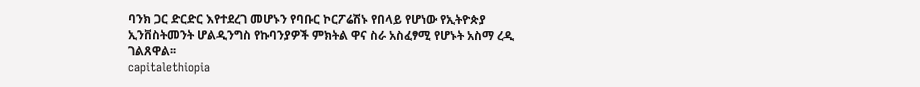ባንክ ጋር ድርድር እየተደረገ መሆኑን የባቡር ኮርፖሬሽኑ የበላይ የሆነው የኢትዮጵያ ኢንቨስትመንት ሆልዲንግስ የኩባንያዎች ምክትል ዋና ስራ አስፈፃሚ የሆኑት አስማ ረዲ ገልጸዋል፡፡
capitalethiopia